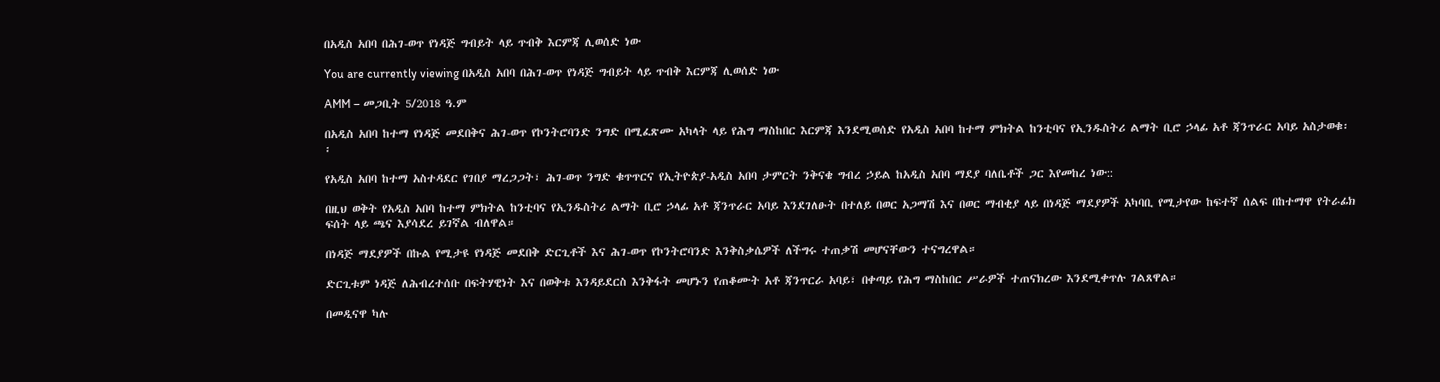በአዲስ አበባ በሕገ-ወጥ የነዳጅ ግብይት ላይ ጥብቅ እርምጃ ሊወሰድ ነው

You are currently viewing በአዲስ አበባ በሕገ-ወጥ የነዳጅ ግብይት ላይ ጥብቅ እርምጃ ሊወሰድ ነው

AMM – መጋቢት 5/2018 ዓ.ም

በአዲስ አበባ ከተማ የነዳጅ መደበቅና ሕገ-ወጥ የኮንትሮባንድ ንግድ በሚፈጽሙ አካላት ላይ የሕግ ማስከበር እርምጃ እንደሚወሰድ የአዲስ አበባ ከተማ ምክትል ከንቲባና የኢንዱስትሪ ልማት ቢሮ ኃላፊ አቶ ጃንጥራር አባይ አስታወቁ፡፡

የአዲስ አበባ ከተማ አስተዳደር የገበያ ማረጋጋት፣ ሕገ-ወጥ ንግድ ቁጥጥርና የኢትዮጵያ-አዲስ አበባ ታምርት ንቅናቄ ግብረ ኃይል ከአዲስ አበባ ማደያ ባለቤቶች ጋር እየመከረ ነው::

በዚህ ወቅት የአዲስ አበባ ከተማ ምክትል ከንቲባና የኢንዱስትሪ ልማት ቢሮ ኃላፊ አቶ ጃንጥራር አባይ እንደገለፁት በተለይ በወር አጋማሽ እና በወር ማብቂያ ላይ በነዳጅ ማደያዎች አካባቢ የሚታየው ከፍተኛ ሰልፍ በከተማዋ የትራፊክ ፍሰት ላይ ጫና እያሳደረ ይገኛል ብለዋል።

በነዳጅ ማደያዎች በኩል የሚታዩ የነዳጅ መደበቅ ድርጊቶች እና ሕገ-ወጥ የኮንትሮባንድ እንቅስቃሴዎች ለችግሩ ተጠቃሽ መሆናቸውን ተናግረዋል።

ድርጊቱም ነዳጅ ለሕብረተሰቡ በፍትሃዊነት እና በወቅቱ እንዳይደርስ እንቅፋት መሆኑን የጠቆሙት አቶ ጃንጥርራ አባይ፣ በቀጣይ የሕግ ማስከበር ሥራዎች ተጠናክረው እንደሚቀጥሉ ገልጸዋል።

በመዲናዋ ካሉ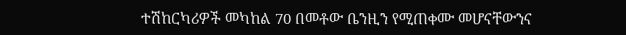ተሽከርካሪዎች መካከል 70 በመቶው ቤንዚን የሚጠቀሙ መሆናቸውንና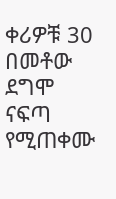ቀሪዎቹ 30 በመቶው ደግሞ ናፍጣ የሚጠቀሙ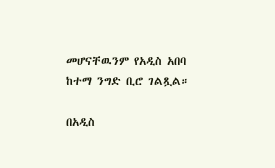መሆናቸዉንም የአዲስ አበባ ከተማ ንግድ ቢሮ ገልጿል።

በአዲስ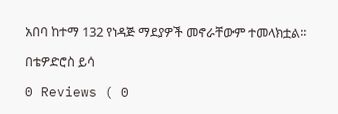አበባ ከተማ 132 የነዳጅ ማደያዎች መኖራቸውም ተመላክቷል፡፡

በቴዎድሮስ ይሳ

0 Reviews ( 0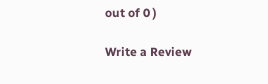out of 0 )

Write a Review